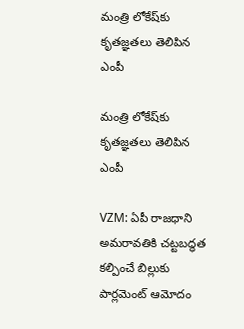మంత్రి లోకేష్‌కు కృతజ్ఞతలు తెలిపిన ఎంపీ

మంత్రి లోకేష్‌కు కృతజ్ఞతలు తెలిపిన ఎంపీ

VZM: ఏపీ రాజధాని అమరావతికి చట్టబద్ధత కల్పించే బిల్లుకు పార్లమెంట్‌ ఆమోదం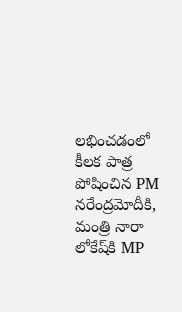లభించడంలో కీలక పాత్ర పోషించిన PM నరేంద్రమోదీకి, మంత్రి నారా లోకేష్‌కి MP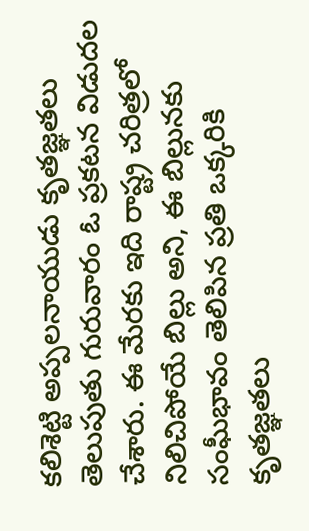కలిశెట్టి అప్పలనాయుడు కృతజ్ఞతలు తెలుపుతు గురువారం ఓ ప్రకటన విడుదల చేశారు. ఈ మేరకు ఇది రాష్ట్ర చరిత్రలో నిలిచిపోయే బిల్లు అని, ఈ బిల్లునకు సంఘీభావం తెలిపిన ప్రతి ఒక్కరికి కృతజ్ఞతలు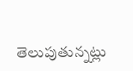తెలుపుతున్నట్లు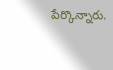పేర్కొన్నారు.